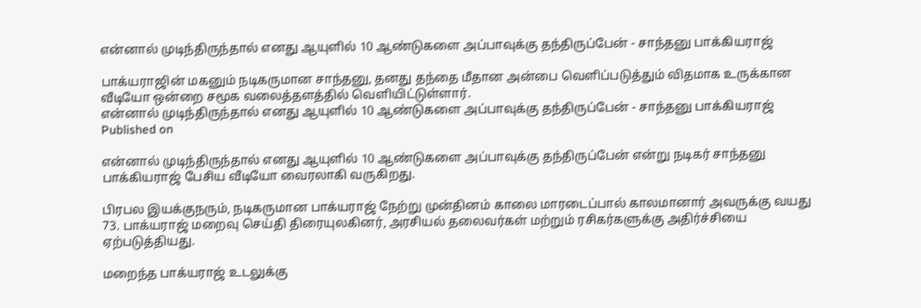என்னால் முடிந்திருந்தால் எனது ஆயுளில் 10 ஆண்டுகளை அப்பாவுக்கு தந்திருப்பேன் - சாந்தனு பாக்கியராஜ்

பாக்யராஜின் மகனும் நடிகருமான சாந்தனு, தனது தந்தை மீதான அன்பை வெளிப்படுத்தும் விதமாக உருக்கான வீடியோ ஒன்றை சமூக வலைத்தளத்தில் வெளியிட்டுள்ளார்.
என்னால் முடிந்திருந்தால் எனது ஆயுளில் 10 ஆண்டுகளை அப்பாவுக்கு தந்திருப்பேன் - சாந்தனு பாக்கியராஜ்
Published on

என்னால் முடிந்திருந்தால் எனது ஆயுளில் 10 ஆண்டுகளை அப்பாவுக்கு தந்திருப்பேன் என்று நடிகர் சாந்தனு பாக்கியராஜ் பேசிய வீடியோ வைரலாகி வருகிறது.

பிரபல இயக்குநரும், நடிகருமான பாக்யராஜ் நேற்று முன்தினம் காலை மாரடைப்பால் காலமானார் அவருக்கு வயது 73. பாக்யராஜ் மறைவு செய்தி திரையுலகினர், அரசியல் தலைவர்கள் மற்றும் ரசிகர்களுக்கு அதிர்ச்சியை ஏற்படுத்தியது.

மறைந்த பாக்யராஜ் உடலுக்கு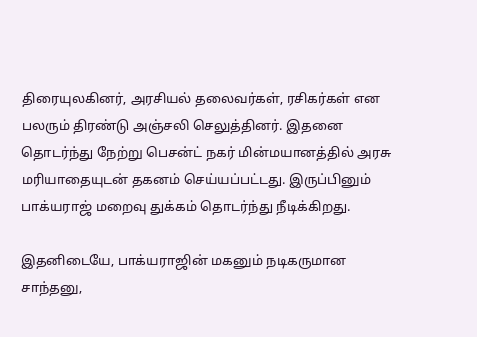திரையுலகினர், அரசியல் தலைவர்கள், ரசிகர்கள் என பலரும் திரண்டு அஞ்சலி செலுத்தினர். இதனை தொடர்ந்து நேற்று பெசன்ட் நகர் மின்மயானத்தில் அரசு மரியாதையுடன் தகனம் செய்யப்பட்டது. இருப்பினும் பாக்யராஜ் மறைவு துக்கம் தொடர்ந்து நீடிக்கிறது.

இதனிடையே, பாக்யராஜின் மகனும் நடிகருமான சாந்தனு,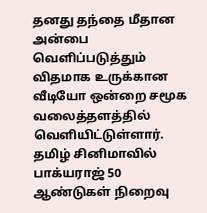தனது தந்தை மீதான அன்பை வெளிப்படுத்தும் விதமாக உருக்கான வீடியோ ஒன்றை சமூக வலைத்தளத்தில் வெளியிட்டுள்ளார். தமிழ் சினிமாவில் பாக்யராஜ் 50 ஆண்டுகள் நிறைவு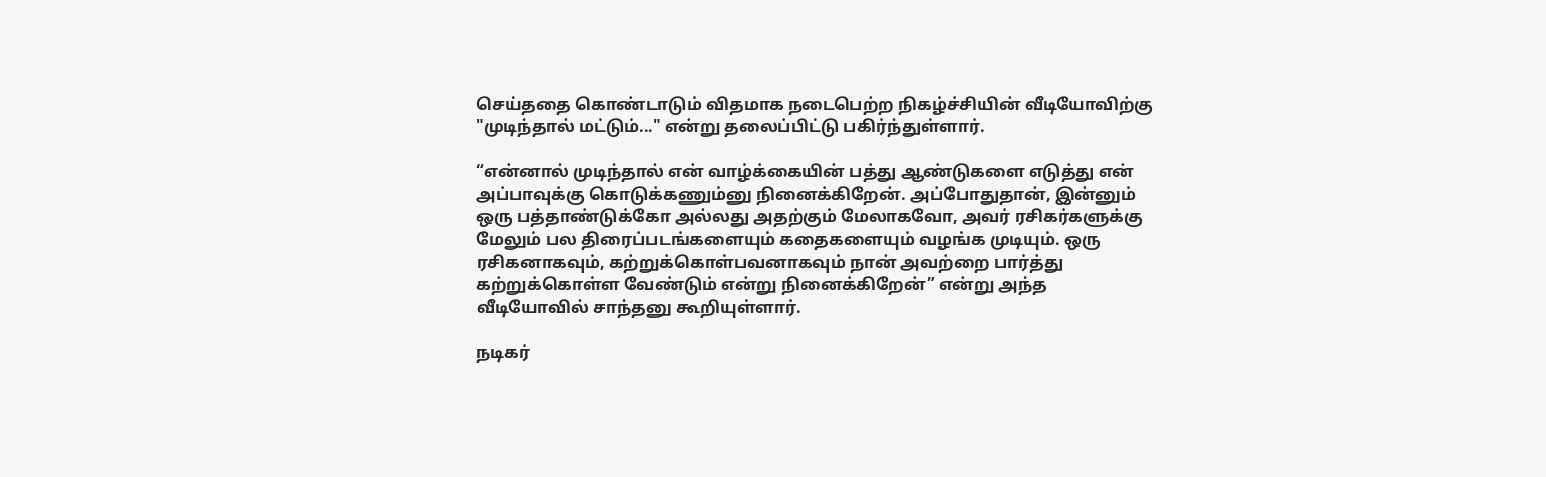செய்ததை கொண்டாடும் விதமாக நடைபெற்ற நிகழ்ச்சியின் வீடியோவிற்கு "முடிந்தால் மட்டும்..." என்று தலைப்பிட்டு பகிர்ந்துள்ளார்.

“என்னால் முடிந்தால் என் வாழ்க்கையின் பத்து ஆண்டுகளை எடுத்து என் அப்பாவுக்கு கொடுக்கணும்னு நினைக்கிறேன். அப்போதுதான், இன்னும் ஒரு பத்தாண்டுக்கோ அல்லது அதற்கும் மேலாகவோ, அவர் ரசிகர்களுக்கு மேலும் பல திரைப்படங்களையும் கதைகளையும் வழங்க முடியும். ஒரு ரசிகனாகவும், கற்றுக்கொள்பவனாகவும் நான் அவற்றை பார்த்து கற்றுக்கொள்ள வேண்டும் என்று நினைக்கிறேன்” என்று அந்த வீடியோவில் சாந்தனு கூறியுள்ளார்.

நடிகர்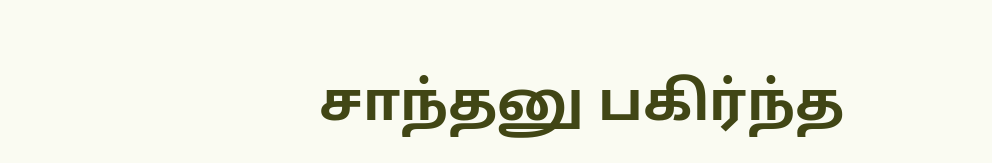சாந்தனு பகிர்ந்த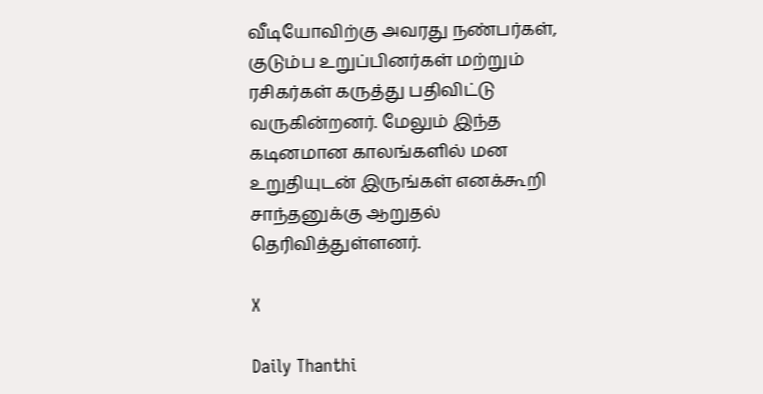வீடியோவிற்கு அவரது நண்பர்கள், குடும்ப உறுப்பினர்கள் மற்றும் ரசிகர்கள் கருத்து பதிவிட்டு வருகின்றனர். மேலும் இந்த கடினமான காலங்களில் மன உறுதியுடன் இருங்கள் எனக்கூறி சாந்தனுக்கு ஆறுதல் தெரிவித்துள்ளனர்.

X

Daily Thanthi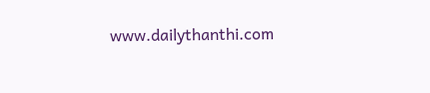www.dailythanthi.com